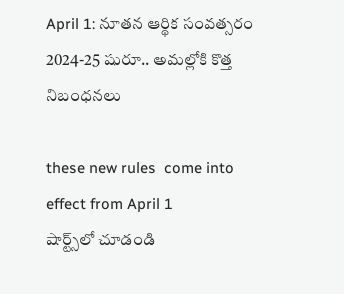April 1: నూతన ఆర్థిక సంవత్సరం 2024-25 షురూ.. అమల్లోకి కొత్త నిబంధనలు

these new rules  come into effect from April 1
షార్ట్స్‌లో చూడండి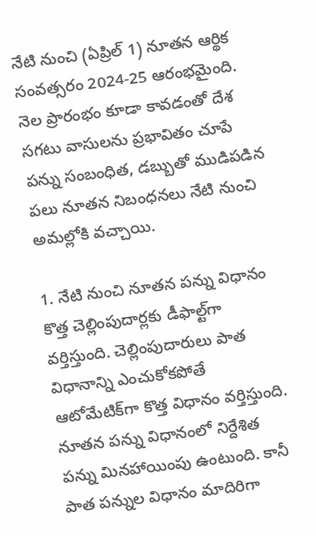నేటి నుంచి (ఏప్రిల్ 1) నూతన ఆర్థిక సంవత్సరం 2024-25 ఆరంభమైంది. నెల ప్రారంభం కూడా కావడంతో దేశ సగటు వాసులను ప్రభావితం చూపే పన్ను సంబంధిత, డబ్బుతో ముడిపడిన పలు నూతన నిబంధనలు నేటి నుంచి అమల్లోకి వచ్చాయి.

1. నేటి నుంచి నూతన పన్ను విధానం కొత్త చెల్లింపుదార్లకు డీఫాల్ట్‌గా వర్తిస్తుంది. చెల్లింపుదారులు పాత విధానాన్ని ఎంచుకోకపోతే ఆటోమేటిక్‌గా కొత్త విధానం వర్తిస్తుంది. నూతన పన్ను విధానంలో నిర్దేశిత పన్ను మినహాయింపు ఉంటుంది. కానీ పాత పన్నుల విధానం మాదిరిగా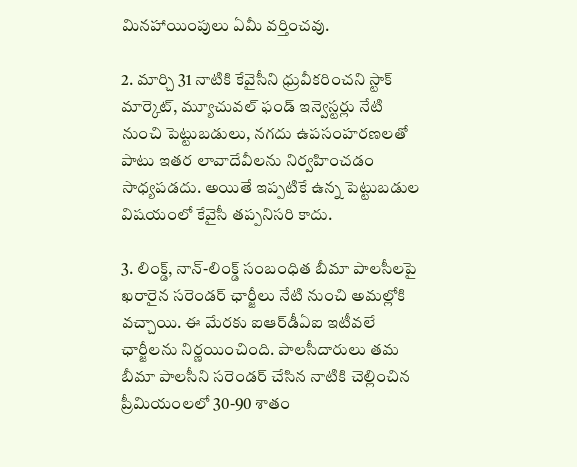మినహాయింపులు ఏమీ వర్తించవు.

2. మార్చి 31 నాటికి కేవైసీని ధ్రువీకరించని స్టాక్ మార్కెట్, మ్యూచువల్ ఫండ్ ఇన్వెస్టర్లు నేటి నుంచి పెట్టుబడులు, నగదు ఉపసంహరణలతో పాటు ఇతర లావాదేవీలను నిర్వహించడం సాధ్యపడదు. అయితే ఇప్పటికే ఉన్న పెట్టుబడుల విషయంలో కేవైసీ తప్పనిసరి కాదు.

3. లింక్డ్, నాన్-లింక్డ్ సంబంధిత బీమా పాలసీలపై ఖరారైన సరెండర్ ఛార్జీలు నేటి నుంచి అమల్లోకి వచ్చాయి. ఈ మేరకు ఐఆర్‌డీఏఐ ఇటీవలే ఛార్జీలను నిర్ణయించింది. పాలసీదారులు తమ బీమా పాలసీని సరెండర్ చేసిన నాటికి చెల్లించిన ప్రీమియంలలో 30-90 శాతం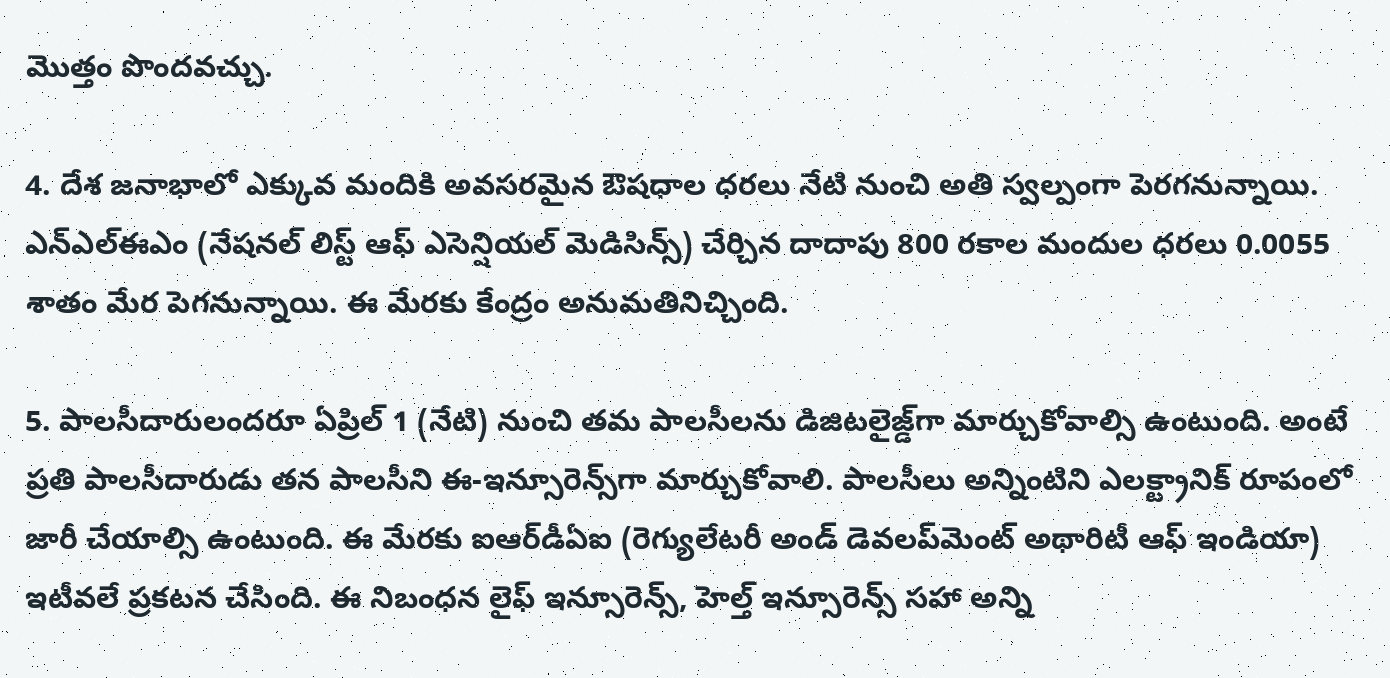మొత్తం పొందవచ్చు.

4. దేశ జనాభాలో ఎక్కువ మందికి అవసరమైన ఔషధాల ధరలు నేటి నుంచి అతి స్వల్పంగా పెరగనున్నాయి. ఎన్‌ఎల్‌ఈఎం (నేషనల్ లిస్ట్ ఆఫ్ ఎసెన్షియల్ మెడిసిన్స్) చేర్చిన దాదాపు 800 రకాల మందుల ధరలు 0.0055 శాతం మేర పెగనున్నాయి. ఈ మేరకు కేంద్రం అనుమతినిచ్చింది.

5. పాలసీదారులందరూ ఏప్రిల్ 1 (నేటి) నుంచి తమ పాలసీలను డిజిటలైజ్డ్‌గా మార్చుకోవాల్సి ఉంటుంది. అంటే ప్రతి పాలసీదారుడు తన పాలసీని ఈ-ఇన్సూరెన్స్‌గా మార్చుకోవాలి. పాలసీలు అన్నింటిని ఎలక్ట్రానిక్ రూపంలో జారీ చేయాల్సి ఉంటుంది. ఈ మేరకు ఐఆర్‌డీఏఐ (రెగ్యులేటరీ అండ్ డెవలప్‌మెంట్ అథారిటీ ఆఫ్ ఇండియా) ఇటీవలే ప్రకటన చేసింది. ఈ నిబంధన లైఫ్ ఇన్సూరెన్స్, హెల్త్ ఇన్సూరెన్స్ సహా అన్ని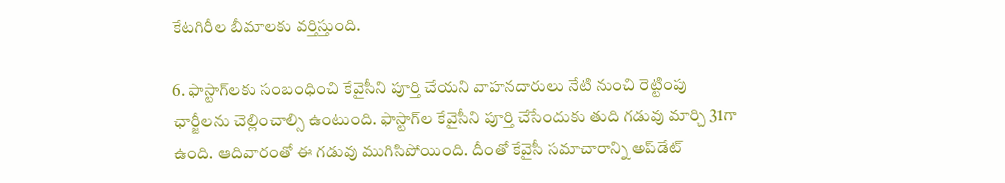కేటగిరీల బీమాలకు వర్తిస్తుంది.

6. ఫాస్టాగ్‌లకు సంబంధించి కేవైసీని పూర్తి చేయని వాహనదారులు నేటి నుంచి రెట్టింపు ఛార్జీలను చెల్లించాల్సి ఉంటుంది. ఫాస్టాగ్‌ల కేవైసీని పూర్తి చేసేందుకు తుది గడువు మార్చి 31గా ఉంది. ఆదివారంతో ఈ గడువు ముగిసిపోయింది. దీంతో కేవైసీ సమాచారాన్ని అప్‌డేట్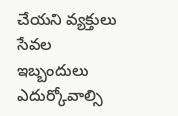చేయని వ్యక్తులు సేవల ఇబ్బందులు ఎదుర్కోవాల్సి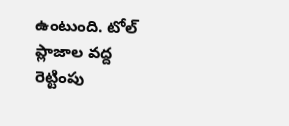ఉంటుంది. టోల్ ప్లాజాల వద్ద రెట్టింపు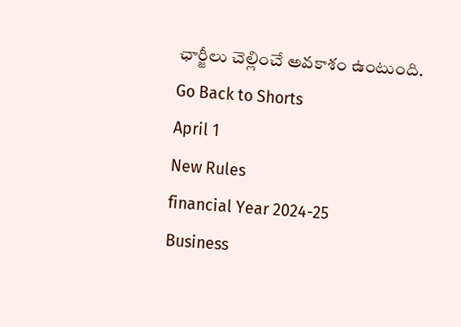ఛార్జీలు చెల్లించే అవకాశం ఉంటుంది.
Go Back to Shorts
April 1
New Rules
financial Year 2024-25
Business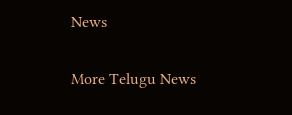News

More Telugu News